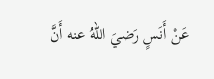عَنْ أَنَسٍ رَضيَ اللهُ عنه أَنَّ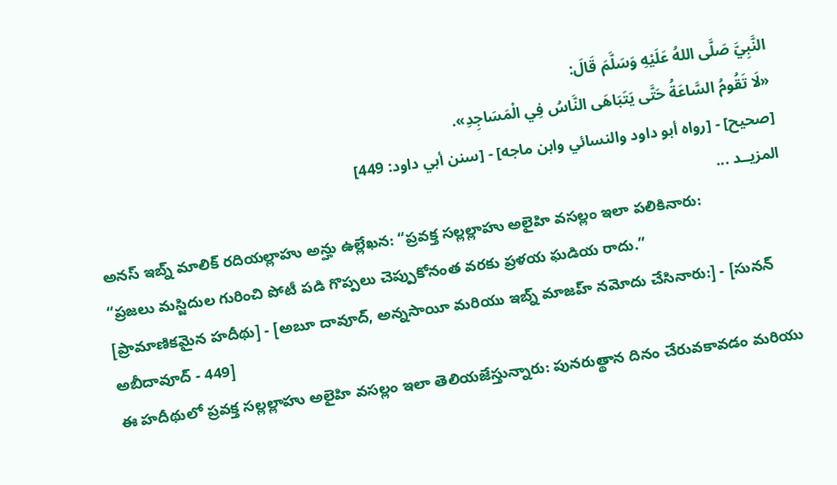النَّبِيَّ صَلَّى اللهُ عَلَيْهِ وَسَلَّمَ قَالَ:
«لَا تَقُومُ السَّاعَةُ حَتَّى يَتَبَاهَى النَّاسُ فِي الْمَسَاجِدِ».
[صحيح] - [رواه أبو داود والنسائي وابن ماجه] - [سنن أبي داود: 449]
المزيــد ...
అనస్ ఇబ్న్ మాలిక్ రదియల్లాహు అన్హు ఉల్లేఖన: “ప్రవక్త సల్లల్లాహు అలైహి వసల్లం ఇలా పలికినారు:
“ప్రజలు మస్జిదుల గురించి పోటీ పడి గొప్పలు చెప్పుకోనంత వరకు ప్రళయ ఘడియ రాదు.”
[ప్రామాణికమైన హదీథు] - [అబూ దావూద్, అన్నసాయీ మరియు ఇబ్న్ మాజహ్ నమోదు చేసినారు:] - [సునన్ అబీదావూద్ - 449]
ఈ హదీథులో ప్రవక్త సల్లల్లాహు అలైహి వసల్లం ఇలా తెలియజేస్తున్నారు: పునరుత్థాన దినం చేరువకావడం మరియు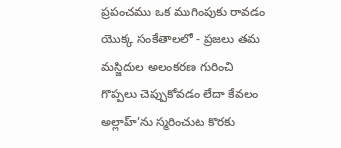ప్రపంచము ఒక ముగింపుకు రావడం యొక్క సంకేతాలలో - ప్రజలు తమ మస్జిదుల అలంకరణ గురించి గొప్పలు చెప్పుకోవడం లేదా కేవలం అల్లాహ్’ను స్మరించుట కొరకు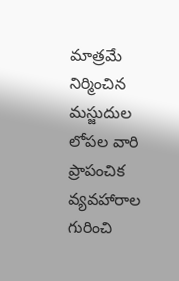మాత్రమే నిర్మించిన మస్జుదుల లోపల వారి ప్రాపంచిక వ్యవహారాల గురించి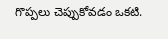గొప్పలు చెప్పుకోవడం ఒకటి.